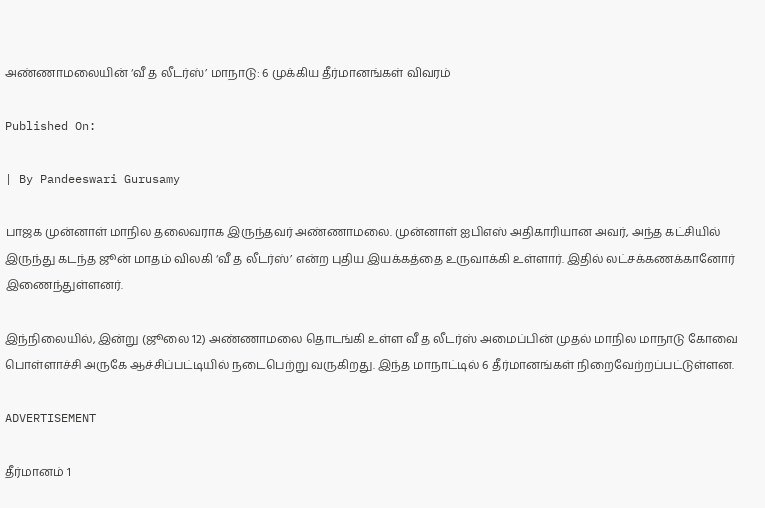அண்ணாமலையின் ‘வீ த லீடர்ஸ்’ மாநாடு: 6 முக்கிய தீர்மானங்கள் விவரம்

Published On:

| By Pandeeswari Gurusamy

பாஜக முன்னாள் மாநில தலைவராக இருந்தவர் அண்ணாமலை. முன்னாள் ஐபிஎஸ் அதிகாரியான அவர், அந்த கட்சியில் இருந்து கடந்த ஜூன் மாதம் விலகி ‘வீ த லீடர்ஸ்’ என்ற புதிய இயக்கத்தை உருவாக்கி உள்ளார். இதில் லட்சக்கணக்கானோர் இணைந்துள்ளனர்.

இந்நிலையில், இன்று (ஜூலை 12) அண்ணாமலை தொடங்கி உள்ள வீ த லீடர்ஸ் அமைப்பின் முதல் மாநில மாநாடு கோவை பொள்ளாச்சி அருகே ஆச்சிப்பட்டியில் நடைபெற்று வருகிறது. இந்த மாநாட்டில் 6 தீர்மானங்கள் நிறைவேற்றப்பட்டுள்ளன.

ADVERTISEMENT

தீர்மானம் 1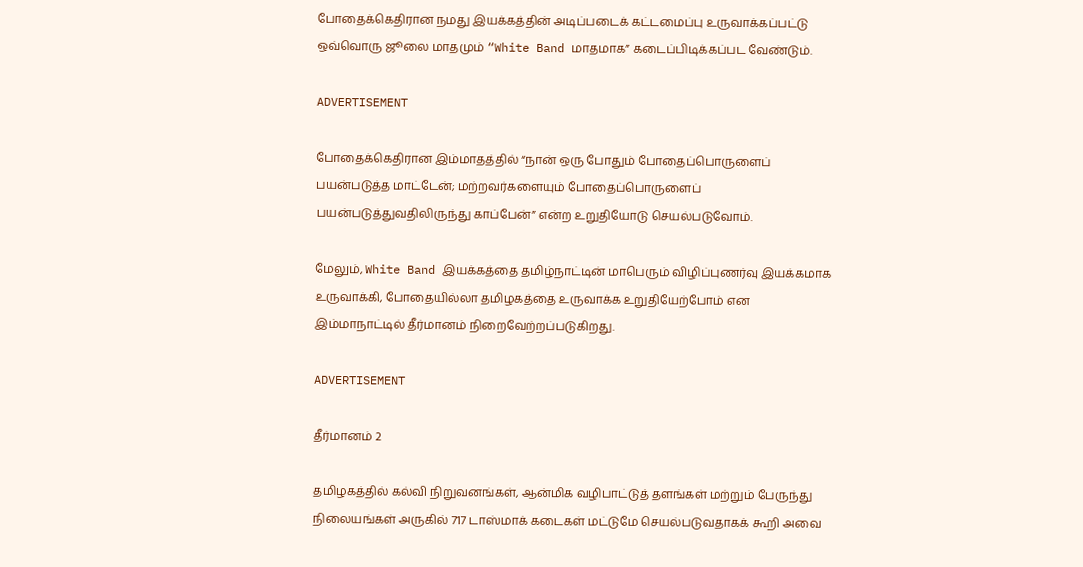போதைக்கெதிரான நமது இயக்கத்தின் அடிப்படைக் கட்டமைப்பு உருவாக்கப்பட்டு ஒவ்வொரு ஜூலை மாதமும் “White Band மாதமாக” கடைப்பிடிக்கப்பட வேண்டும்.

ADVERTISEMENT

போதைக்கெதிரான இம்மாதத்தில் “நான் ஒரு போதும் போதைப்பொருளைப் பயன்படுத்த மாட்டேன்; மற்றவர்களையும் போதைப்பொருளைப் பயன்படுத்துவதிலிருந்து காப்பேன்” என்ற உறுதியோடு செயல்படுவோம்.

மேலும், White Band இயக்கத்தை தமிழ்நாட்டின் மாபெரும் விழிப்புணர்வு இயக்கமாக உருவாக்கி, போதையில்லா தமிழகத்தை உருவாக்க உறுதியேற்போம் என இம்மாநாட்டில் தீர்மானம் நிறைவேற்றப்படுகிறது.

ADVERTISEMENT

தீர்மானம் 2

தமிழகத்தில் கல்வி நிறுவனங்கள், ஆன்மிக வழிபாட்டுத் தளங்கள் மற்றும் பேருந்து நிலையங்கள் அருகில் 717 டாஸ்மாக் கடைகள் மட்டுமே செயல்படுவதாகக் கூறி அவை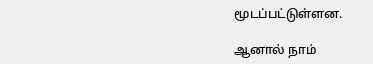மூடப்பட்டுள்ளன.

ஆனால் நாம்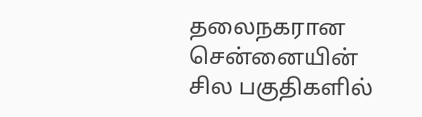தலைநகரான சென்னையின் சில பகுதிகளில்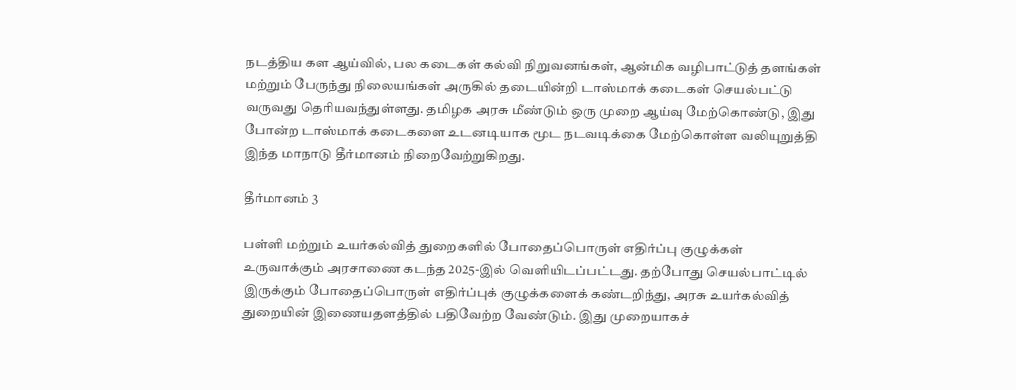நடத்திய கள ஆய்வில், பல கடைகள் கல்வி நிறுவனங்கள், ஆன்மிக வழிபாட்டுத் தளங்கள் மற்றும் பேருந்து நிலையங்கள் அருகில் தடையின்றி டாஸ்மாக் கடைகள் செயல்பட்டு வருவது தெரியவந்துள்ளது. தமிழக அரசு மீண்டும் ஒரு முறை ஆய்வு மேற்கொண்டு, இது போன்ற டாஸ்மாக் கடைகளை உடனடியாக மூட நடவடிக்கை மேற்கொள்ள வலியுறுத்தி இந்த மாநாடு தீர்மானம் நிறைவேற்றுகிறது.

தீர்மானம் 3

பள்ளி மற்றும் உயர்கல்வித் துறைகளில் போதைப்பொருள் எதிர்ப்பு குழுக்கள் உருவாக்கும் அரசாணை கடந்த 2025-இல் வெளியிடப்பட்டது. தற்போது செயல்பாட்டில் இருக்கும் போதைப்பொருள் எதிர்ப்புக் குழுக்களைக் கண்டறிந்து, அரசு உயர்கல்வித் துறையின் இணையதளத்தில் பதிவேற்ற வேண்டும். இது முறையாகச்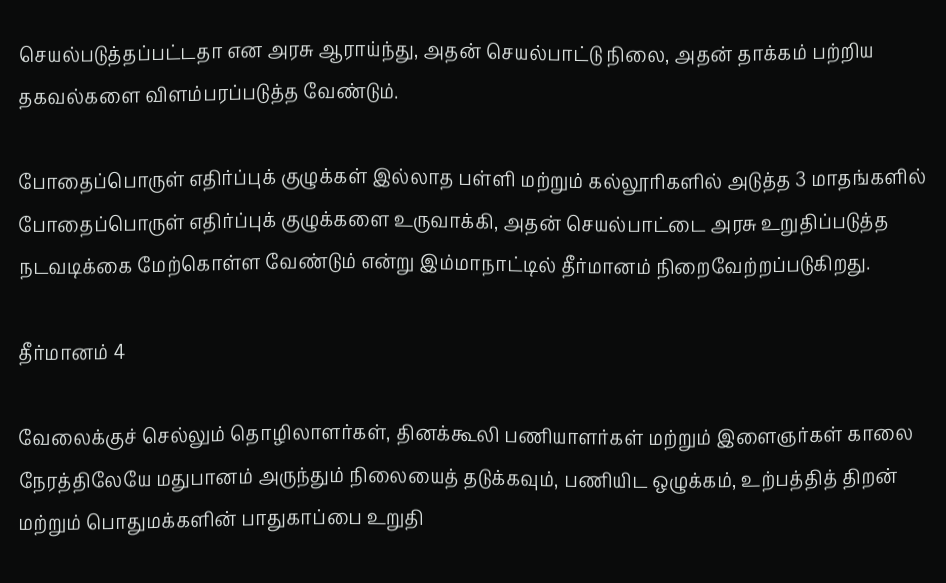செயல்படுத்தப்பட்டதா என அரசு ஆராய்ந்து, அதன் செயல்பாட்டு நிலை, அதன் தாக்கம் பற்றிய தகவல்களை விளம்பரப்படுத்த வேண்டும்.

போதைப்பொருள் எதிர்ப்புக் குழுக்கள் இல்லாத பள்ளி மற்றும் கல்லூரிகளில் அடுத்த 3 மாதங்களில் போதைப்பொருள் எதிர்ப்புக் குழுக்களை உருவாக்கி, அதன் செயல்பாட்டை அரசு உறுதிப்படுத்த நடவடிக்கை மேற்கொள்ள வேண்டும் என்று இம்மாநாட்டில் தீர்மானம் நிறைவேற்றப்படுகிறது.

தீர்மானம் 4

வேலைக்குச் செல்லும் தொழிலாளர்கள், தினக்கூலி பணியாளர்கள் மற்றும் இளைஞர்கள் காலை நேரத்திலேயே மதுபானம் அருந்தும் நிலையைத் தடுக்கவும், பணியிட ஒழுக்கம், உற்பத்தித் திறன் மற்றும் பொதுமக்களின் பாதுகாப்பை உறுதி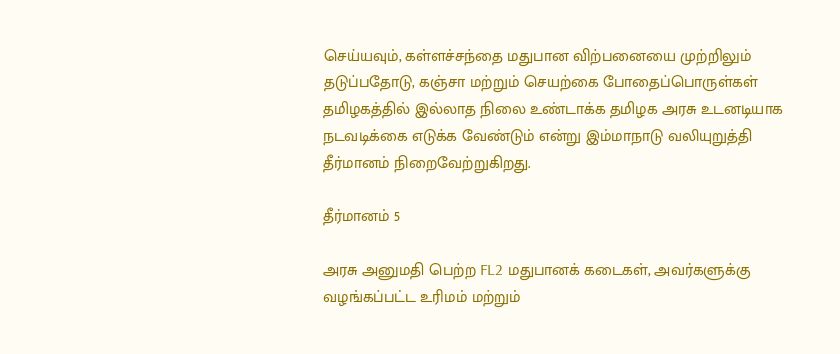செய்யவும், கள்ளச்சந்தை மதுபான விற்பனையை முற்றிலும் தடுப்பதோடு, கஞ்சா மற்றும் செயற்கை போதைப்பொருள்கள் தமிழகத்தில் இல்லாத நிலை உண்டாக்க தமிழக அரசு உடனடியாக நடவடிக்கை எடுக்க வேண்டும் என்று இம்மாநாடு வலியுறுத்தி தீர்மானம் நிறைவேற்றுகிறது.

தீர்மானம் 5

அரசு அனுமதி பெற்ற FL2 மதுபானக் கடைகள், அவர்களுக்கு வழங்கப்பட்ட உரிமம் மற்றும்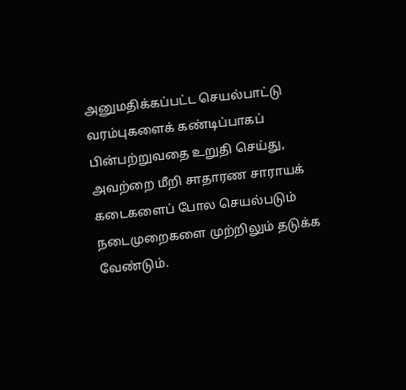அனுமதிக்கப்பட்ட செயல்பாட்டு வரம்புகளைக் கண்டிப்பாகப் பின்பற்றுவதை உறுதி செய்து, அவற்றை மீறி சாதாரண சாராயக் கடைகளைப் போல செயல்படும் நடைமுறைகளை முற்றிலும் தடுக்க வேண்டும்.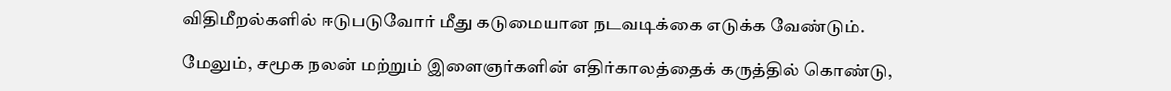விதிமீறல்களில் ஈடுபடுவோர் மீது கடுமையான நடவடிக்கை எடுக்க வேண்டும்.

மேலும், சமூக நலன் மற்றும் இளைஞர்களின் எதிர்காலத்தைக் கருத்தில் கொண்டு,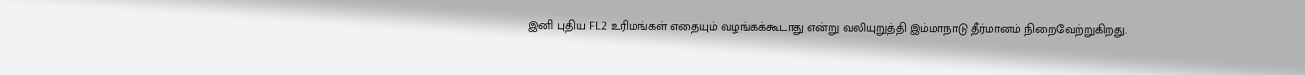இனி புதிய FL2 உரிமங்கள் எதையும் வழங்கக்கூடாது என்று வலியுறுத்தி இம்மாநாடு தீர்மானம் நிறைவேற்றுகிறது.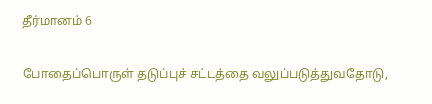தீர்மானம் 6

போதைப்பொருள் தடுப்புச் சட்டத்தை வலுப்படுத்துவதோடு,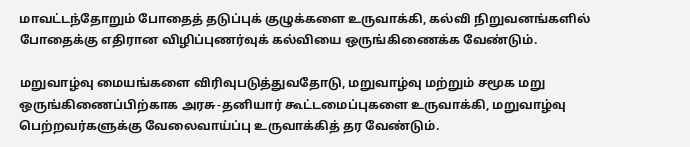மாவட்டந்தோறும் போதைத் தடுப்புக் குழுக்களை உருவாக்கி, கல்வி நிறுவனங்களில் போதைக்கு எதிரான விழிப்புணர்வுக் கல்வியை ஒருங்கிணைக்க வேண்டும்.

மறுவாழ்வு மையங்களை விரிவுபடுத்துவதோடு, மறுவாழ்வு மற்றும் சமூக மறு ஒருங்கிணைப்பிற்காக அரசு-தனியார் கூட்டமைப்புகளை உருவாக்கி, மறுவாழ்வு பெற்றவர்களுக்கு வேலைவாய்ப்பு உருவாக்கித் தர வேண்டும்.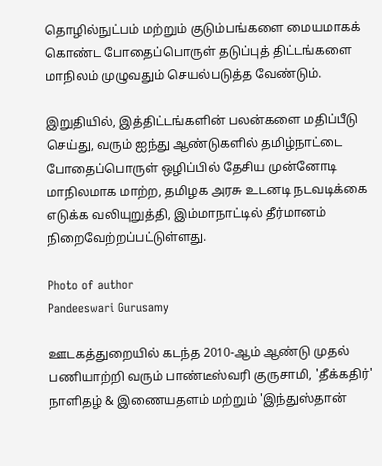தொழில்நுட்பம் மற்றும் குடும்பங்களை மையமாகக் கொண்ட போதைப்பொருள் தடுப்புத் திட்டங்களை மாநிலம் முழுவதும் செயல்படுத்த வேண்டும்.

இறுதியில், இத்திட்டங்களின் பலன்களை மதிப்பீடு செய்து, வரும் ஐந்து ஆண்டுகளில் தமிழ்நாட்டை போதைப்பொருள் ஒழிப்பில் தேசிய முன்னோடி மாநிலமாக மாற்ற, தமிழக அரசு உடனடி நடவடிக்கை எடுக்க வலியுறுத்தி, இம்மாநாட்டில் தீர்மானம் நிறைவேற்றப்பட்டுள்ளது.

Photo of author
Pandeeswari Gurusamy

ஊடகத்துறையில் கடந்த 2010-ஆம் ஆண்டு முதல் பணியாற்றி வரும் பாண்டீஸ்வரி குருசாமி, 'தீக்கதிர்' நாளிதழ் & இணையதளம் மற்றும் 'இந்துஸ்தான்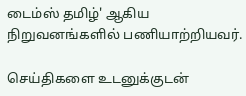டைம்ஸ் தமிழ்' ஆகிய நிறுவனங்களில் பணியாற்றியவர்.

செய்திகளை உடனுக்குடன்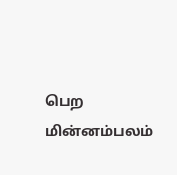பெற மின்னம்பலம்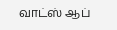வாட்ஸ் ஆப்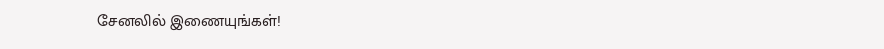சேனலில் இணையுங்கள்!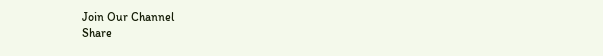Join Our Channel
Share